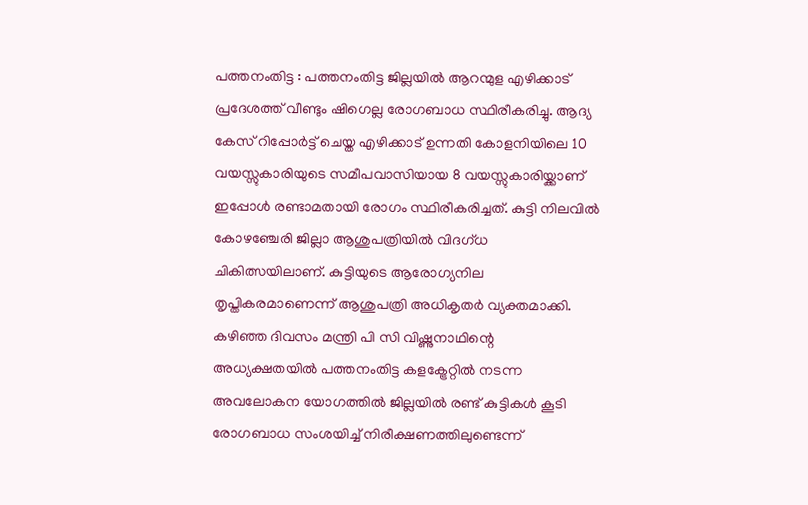പത്തനംതിട്ട : പത്തനംതിട്ട ജില്ലയിൽ ആറന്മുള എഴിക്കാട് പ്രദേശത്ത് വീണ്ടും ഷിഗെല്ല രോഗബാധ സ്ഥിരീകരിച്ചു. ആദ്യ കേസ് റിപ്പോർട്ട് ചെയ്ത എഴിക്കാട് ഉന്നതി കോളനിയിലെ 10 വയസ്സുകാരിയുടെ സമീപവാസിയായ 8 വയസ്സുകാരിയ്ക്കാണ് ഇപ്പോൾ രണ്ടാമതായി രോഗം സ്ഥിരീകരിച്ചത്. കുട്ടി നിലവിൽ കോഴഞ്ചേരി ജില്ലാ ആശുപത്രിയിൽ വിദഗ്ധ ചികിത്സയിലാണ്. കുട്ടിയുടെ ആരോഗ്യനില തൃപ്തികരമാണെന്ന് ആശുപത്രി അധികൃതർ വ്യക്തമാക്കി.
കഴിഞ്ഞ ദിവസം മന്ത്രി പി സി വിഷ്ണുനാഥിന്റെ അധ്യക്ഷതയിൽ പത്തനംതിട്ട കളക്ട്രേറ്റിൽ നടന്ന അവലോകന യോഗത്തിൽ ജില്ലയിൽ രണ്ട് കുട്ടികൾ കൂടി രോഗബാധ സംശയിച്ച് നിരീക്ഷണത്തിലുണ്ടെന്ന്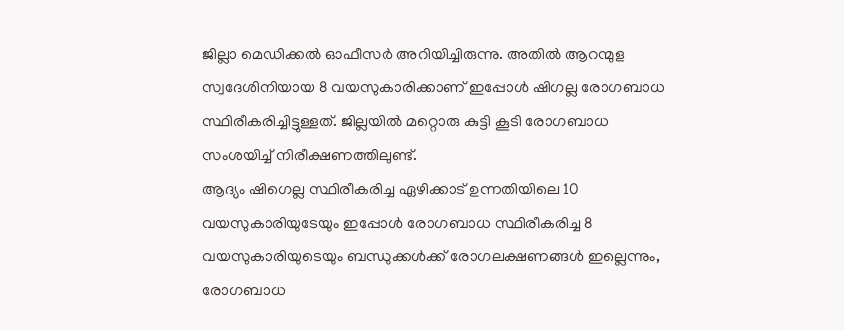ജില്ലാ മെഡിക്കൽ ഓഫീസർ അറിയിച്ചിരുന്നു. അതിൽ ആറന്മുള സ്വദേശിനിയായ 8 വയസുകാരിക്കാണ് ഇപ്പോൾ ഷിഗല്ല രോഗബാധ സ്ഥിരീകരിച്ചിട്ടുള്ളത്. ജില്ലയിൽ മറ്റൊരു കുട്ടി കൂടി രോഗബാധ സംശയിച്ച് നിരീക്ഷണത്തിലുണ്ട്.
ആദ്യം ഷിഗെല്ല സ്ഥിരീകരിച്ച ഏഴിക്കാട് ഉന്നതിയിലെ 10 വയസുകാരിയുടേയും ഇപ്പോൾ രോഗബാധ സ്ഥിരീകരിച്ച 8 വയസുകാരിയുടെയും ബന്ധുക്കൾക്ക് രോഗലക്ഷണങ്ങൾ ഇല്ലെന്നും, രോഗബാധ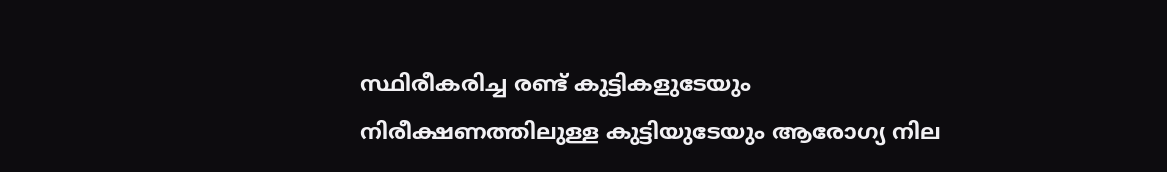സ്ഥിരീകരിച്ച രണ്ട് കുട്ടികളുടേയും നിരീക്ഷണത്തിലുള്ള കുട്ടിയുടേയും ആരോഗ്യ നില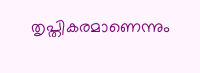തൃപ്തികരമാണെന്നും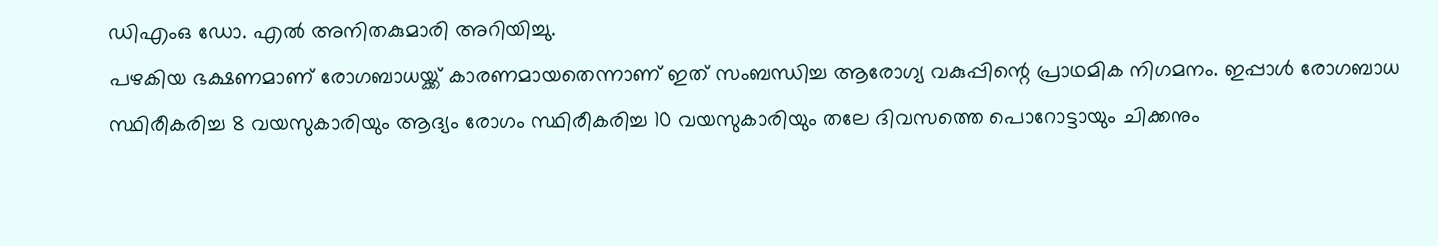ഡിഎംഒ ഡോ. എൽ അനിതകുമാരി അറിയിച്ചു.
പഴകിയ ഭക്ഷണമാണ് രോഗബാധയ്ക്ക് കാരണമായതെന്നാണ് ഇത് സംബന്ധിച്ച ആരോഗ്യ വകുപ്പിന്റെ പ്രാഥമിക നിഗമനം. ഇപ്പാൾ രോഗബാധ സ്ഥിരീകരിച്ച 8 വയസുകാരിയും ആദ്യം രോഗം സ്ഥിരീകരിച്ച 10 വയസുകാരിയും തലേ ദിവസത്തെ പൊറോട്ടായും ചിക്കനും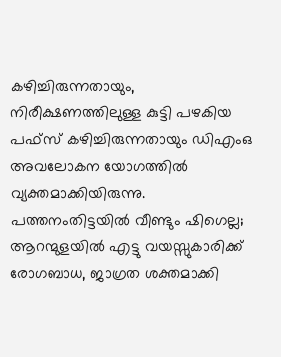കഴിച്ചിരുന്നതായും, നിരീക്ഷണത്തിലുള്ള കുട്ടി പഴകിയ പഫ്സ് കഴിച്ചിരുന്നതായും ഡിഎംഒ അവലോകന യോഗത്തിൽ വ്യക്തമാക്കിയിരുന്നു.
പത്തനംതിട്ടയിൽ വീണ്ടും ഷിഗെല്ല; ആറന്മുളയിൽ എട്ടു വയസ്സുകാരിക്ക് രോഗബാധ, ജാഗ്രത ശക്തമാക്കി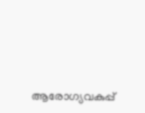ആരോഗ്യവകുപ്പ്